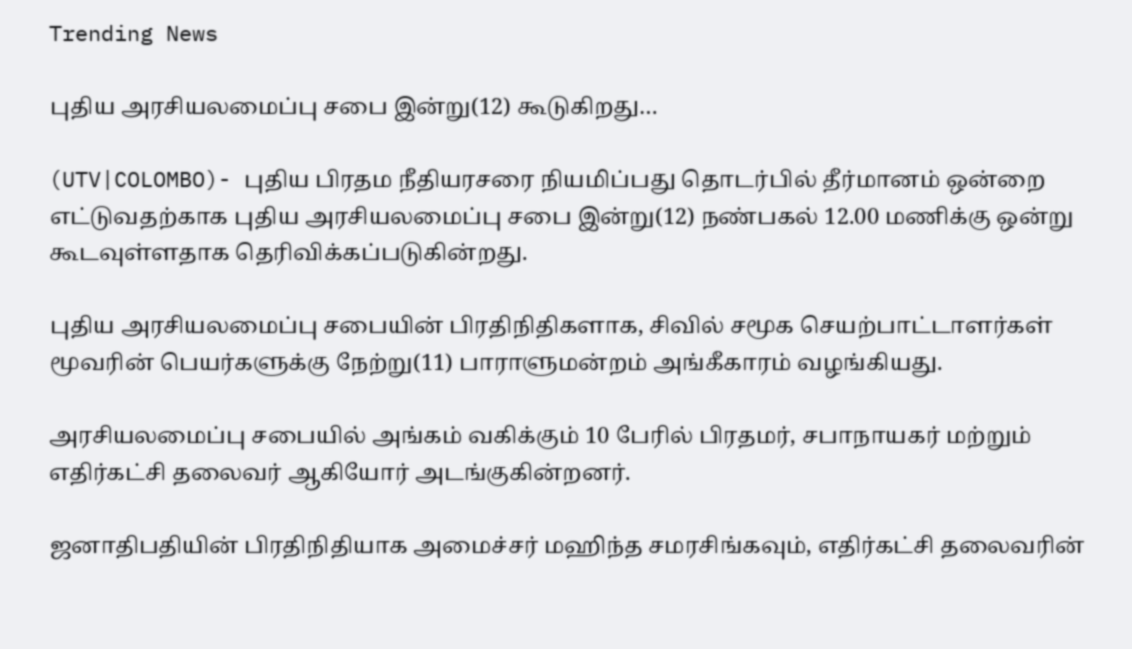Trending News

புதிய அரசியலமைப்பு சபை இன்று(12) கூடுகிறது…

(UTV|COLOMBO)- புதிய பிரதம நீதியரசரை நியமிப்பது தொடர்பில் தீர்மானம் ஒன்றை எட்டுவதற்காக புதிய அரசியலமைப்பு சபை இன்று(12) நண்பகல் 12.00 மணிக்கு ஒன்று கூடவுள்ளதாக தெரிவிக்கப்படுகின்றது.

புதிய அரசியலமைப்பு சபையின் பிரதிநிதிகளாக, சிவில் சமூக செயற்பாட்டாளர்கள் மூவரின் பெயர்களுக்கு நேற்று(11) பாராளுமன்றம் அங்கீகாரம் வழங்கியது.

அரசியலமைப்பு சபையில் அங்கம் வகிக்கும் 10 பேரில் பிரதமர், சபாநாயகர் மற்றும் எதிர்கட்சி தலைவர் ஆகியோர் அடங்குகின்றனர்.

ஜனாதிபதியின் பிரதிநிதியாக அமைச்சர் மஹிந்த சமரசிங்கவும், எதிர்கட்சி தலைவரின்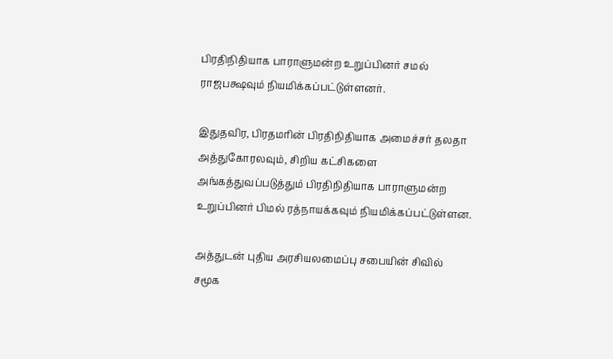பிரதிநிதியாக பாராளுமன்ற உறுப்பினர் சமல் ராஜபக்ஷவும் நியமிக்கப்பட்டுள்ளனர்.

இதுதவிர, பிரதமரின் பிரதிநிதியாக அமைச்சர் தலதா அத்துகோரலவும், சிறிய கட்சிகளை அங்கத்துவப்படுத்தும் பிரதிநிதியாக பாராளுமன்ற உறுப்பினர் பிமல் ரத்நாயக்கவும் நியமிக்கப்பட்டுள்ளன.

அத்துடன் புதிய அரசியலமைப்பு சபையின் சிவில் சமூக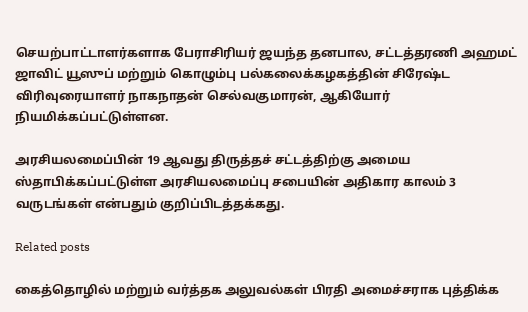செயற்பாட்டாளர்களாக பேராசிரியர் ஜயந்த தனபால, சட்டத்தரணி அஹமட் ஜாவிட் யூஸுப் மற்றும் கொழும்பு பல்கலைக்கழகத்தின் சிரேஷ்ட விரிவுரையாளர் நாகநாதன் செல்வகுமாரன், ஆகியோர் நியமிக்கப்பட்டுள்ளன.

அரசியலமைப்பின் 19 ஆவது திருத்தச் சட்டத்திற்கு அமைய ஸ்தாபிக்கப்பட்டுள்ள அரசியலமைப்பு சபையின் அதிகார காலம் 3 வருடங்கள் என்பதும் குறிப்பிடத்தக்கது.

Related posts

கைத்தொழில் மற்றும் வர்த்தக அலுவல்கள் பிரதி அமைச்சராக புத்திக்க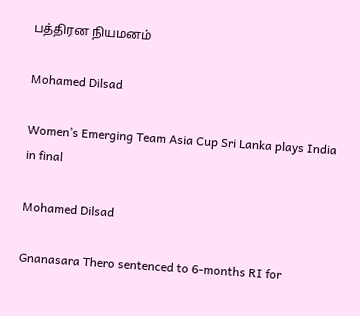பத்திரன நியமனம்

Mohamed Dilsad

Women’s Emerging Team Asia Cup Sri Lanka plays India in final

Mohamed Dilsad

Gnanasara Thero sentenced to 6-months RI for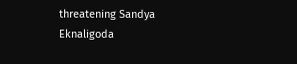threatening Sandya Eknaligoda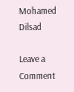Mohamed Dilsad

Leave a Comment